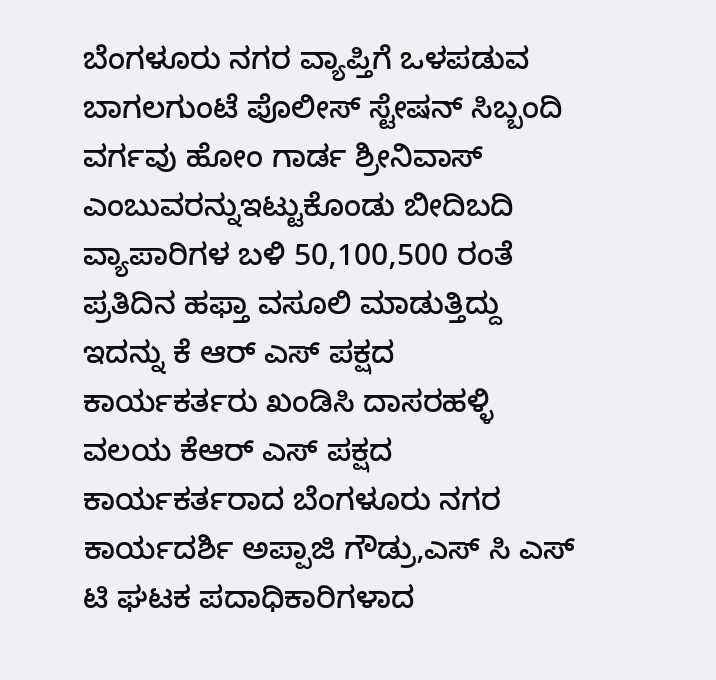ಬೆಂಗಳೂರು ನಗರ ವ್ಯಾಪ್ತಿಗೆ ಒಳಪಡುವ ಬಾಗಲಗುಂಟೆ ಪೊಲೀಸ್ ಸ್ಟೇಷನ್ ಸಿಬ್ಬಂದಿ ವರ್ಗವು ಹೋಂ ಗಾರ್ಡ ಶ್ರೀನಿವಾಸ್ ಎಂಬುವರನ್ನುಇಟ್ಟುಕೊಂಡು ಬೀದಿಬದಿ ವ್ಯಾಪಾರಿಗಳ ಬಳಿ 50,100,500 ರಂತೆ ಪ್ರತಿದಿನ ಹಫ್ತಾ ವಸೂಲಿ ಮಾಡುತ್ತಿದ್ದು ಇದನ್ನು ಕೆ ಆರ್ ಎಸ್ ಪಕ್ಷದ ಕಾರ್ಯಕರ್ತರು ಖಂಡಿಸಿ ದಾಸರಹಳ್ಳಿ ವಲಯ ಕೆಆರ್ ಎಸ್ ಪಕ್ಷದ ಕಾರ್ಯಕರ್ತರಾದ ಬೆಂಗಳೂರು ನಗರ ಕಾರ್ಯದರ್ಶಿ ಅಪ್ಪಾಜಿ ಗೌಡ್ರು,ಎಸ್ ಸಿ ಎಸ್ ಟಿ ಘಟಕ ಪದಾಧಿಕಾರಿಗಳಾದ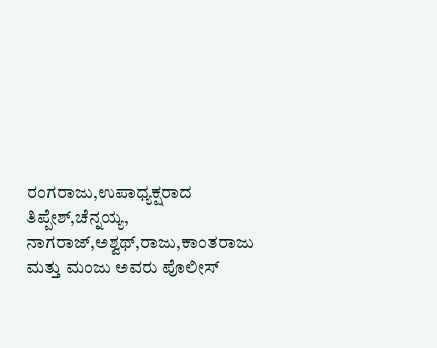ರಂಗರಾಜು,ಉಪಾಧ್ಯಕ್ಷರಾದ ತಿಪ್ಪೇಶ್,ಚೆನ್ನಯ್ಯ, ನಾಗರಾಜ್,ಅಶ್ವಥ್,ರಾಜು,ಕಾಂತರಾಜು ಮತ್ತು ಮಂಜು ಅವರು ಪೊಲೀಸ್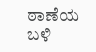ಠಾಣೆಯ ಬಳಿ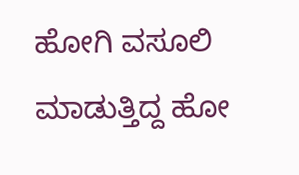ಹೋಗಿ ವಸೂಲಿ ಮಾಡುತ್ತಿದ್ದ ಹೋ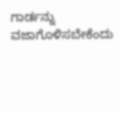ಗಾರ್ಡನ್ನು ವಜಾಗೊಳಿಸಬೇಕೆಂದು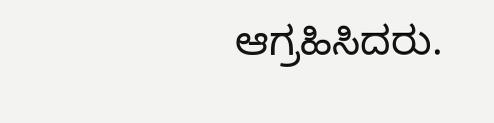ಆಗ್ರಹಿಸಿದರು.